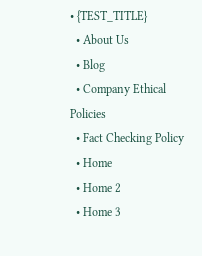• {TEST_TITLE}
  • About Us
  • Blog
  • Company Ethical Policies
  • Fact Checking Policy
  • Home
  • Home 2
  • Home 3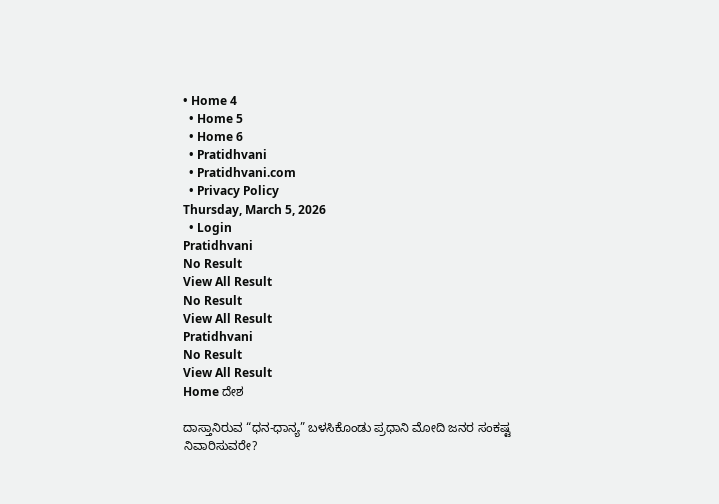• Home 4
  • Home 5
  • Home 6
  • Pratidhvani
  • Pratidhvani.com
  • Privacy Policy
Thursday, March 5, 2026
  • Login
Pratidhvani
No Result
View All Result
No Result
View All Result
Pratidhvani
No Result
View All Result
Home ದೇಶ

ದಾಸ್ತಾನಿರುವ “ಧನ-ಧಾನ್ಯ” ಬಳಸಿಕೊಂಡು ಪ್ರಧಾನಿ ಮೋದಿ ಜನರ ಸಂಕಷ್ಟ ನಿವಾರಿಸುವರೇ?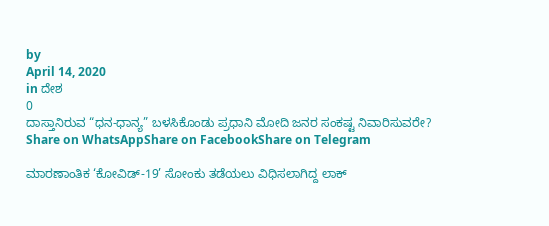by
April 14, 2020
in ದೇಶ
0
ದಾಸ್ತಾನಿರುವ “ಧನ-ಧಾನ್ಯ” ಬಳಸಿಕೊಂಡು ಪ್ರಧಾನಿ ಮೋದಿ ಜನರ ಸಂಕಷ್ಟ ನಿವಾರಿಸುವರೇ?
Share on WhatsAppShare on FacebookShare on Telegram

ಮಾರಣಾಂತಿಕ ‘ಕೋವಿಡ್-19’ ಸೋಂಕು ತಡೆಯಲು ವಿಧಿಸಲಾಗಿದ್ದ ಲಾಕ್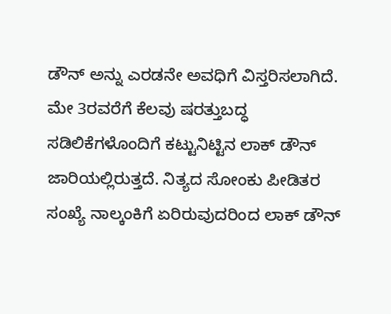ಡೌನ್ ಅನ್ನು ಎರಡನೇ ಅವಧಿಗೆ ವಿಸ್ತರಿಸಲಾಗಿದೆ. ಮೇ 3ರವರೆಗೆ ಕೆಲವು ಷರತ್ತುಬದ್ಧ ಸಡಿಲಿಕೆಗಳೊಂದಿಗೆ ಕಟ್ಟುನಿಟ್ಟಿನ ಲಾಕ್ ಡೌನ್ ಜಾರಿಯಲ್ಲಿರುತ್ತದೆ. ನಿತ್ಯದ ಸೋಂಕು ಪೀಡಿತರ ಸಂಖ್ಯೆ ನಾಲ್ಕಂಕಿಗೆ ಏರಿರುವುದರಿಂದ ಲಾಕ್ ಡೌನ್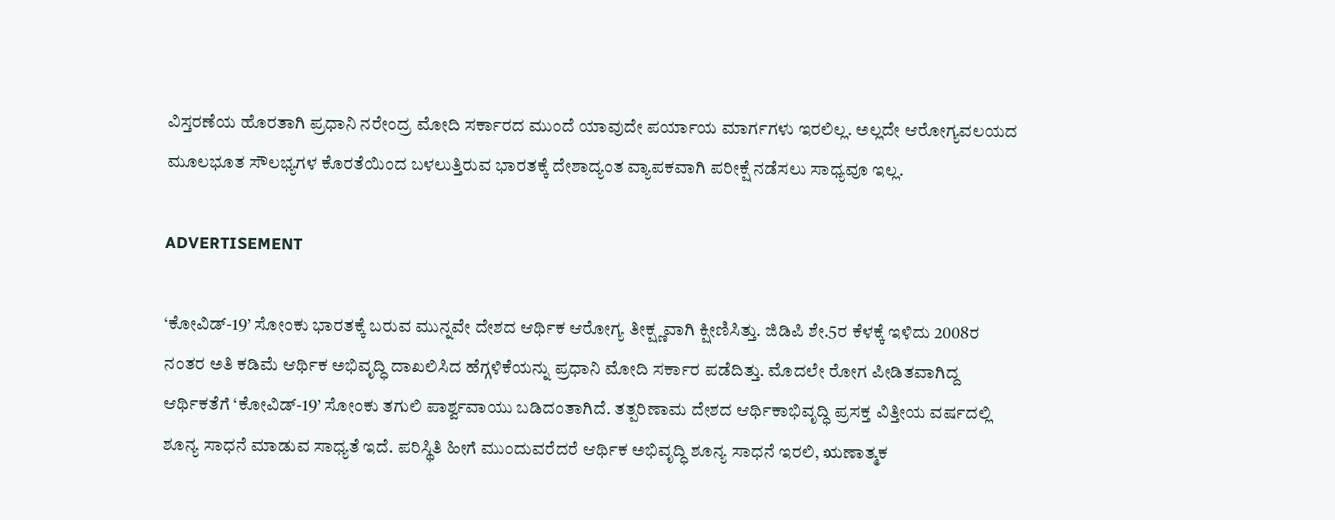ವಿಸ್ತರಣೆಯ ಹೊರತಾಗಿ ಪ್ರಧಾನಿ ನರೇಂದ್ರ ಮೋದಿ ಸರ್ಕಾರದ ಮುಂದೆ ಯಾವುದೇ ಪರ್ಯಾಯ ಮಾರ್ಗಗಳು ಇರಲಿಲ್ಲ. ಅಲ್ಲದೇ ಆರೋಗ್ಯವಲಯದ ಮೂಲಭೂತ ಸೌಲಭ್ಯಗಳ ಕೊರತೆಯಿಂದ ಬಳಲುತ್ತಿರುವ ಭಾರತಕ್ಕೆ ದೇಶಾದ್ಯಂತ ವ್ಯಾಪಕವಾಗಿ ಪರೀಕ್ಷೆ ನಡೆಸಲು ಸಾಧ್ಯವೂ ಇಲ್ಲ.

ADVERTISEMENT

‘ಕೋವಿಡ್-19’ ಸೋಂಕು ಭಾರತಕ್ಕೆ ಬರುವ ಮುನ್ನವೇ ದೇಶದ ಆರ್ಥಿಕ ಆರೋಗ್ಯ ತೀಕ್ಷ್ಣವಾಗಿ ಕ್ಷೀಣಿಸಿತ್ತು. ಜಿಡಿಪಿ ಶೇ.5ರ ಕೆಳಕ್ಕೆ ಇಳಿದು 2008ರ ನಂತರ ಅತಿ ಕಡಿಮೆ ಆರ್ಥಿಕ ಅಭಿವೃದ್ಧಿ ದಾಖಲಿಸಿದ ಹೆಗ್ಗಳಿಕೆಯನ್ನು ಪ್ರಧಾನಿ ಮೋದಿ ಸರ್ಕಾರ ಪಡೆದಿತ್ತು. ಮೊದಲೇ ರೋಗ ಪೀಡಿತವಾಗಿದ್ದ ಆರ್ಥಿಕತೆಗೆ ‘ಕೋವಿಡ್-19’ ಸೋಂಕು ತಗುಲಿ ಪಾರ್ಶ್ವವಾಯು ಬಡಿದಂತಾಗಿದೆ. ತತ್ಪರಿಣಾಮ ದೇಶದ ಆರ್ಥಿಕಾಭಿವೃದ್ಧಿ ಪ್ರಸಕ್ತ ವಿತ್ತೀಯ ವರ್ಷದಲ್ಲಿ ಶೂನ್ಯ ಸಾಧನೆ ಮಾಡುವ ಸಾಧ್ಯತೆ ಇದೆ. ಪರಿಸ್ಥಿತಿ ಹೀಗೆ ಮುಂದುವರೆದರೆ ಆರ್ಥಿಕ ಅಭಿವೃದ್ಧಿ ಶೂನ್ಯ ಸಾಧನೆ ಇರಲಿ, ಋಣಾತ್ಮಕ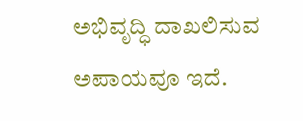ಅಭಿವೃದ್ಧಿ ದಾಖಲಿಸುವ ಅಪಾಯವೂ ಇದೆ.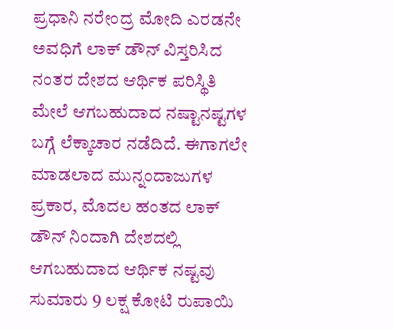ಪ್ರಧಾನಿ ನರೇಂದ್ರ ಮೋದಿ ಎರಡನೇ ಅವಧಿಗೆ ಲಾಕ್ ಡೌನ್ ವಿಸ್ತರಿಸಿದ ನಂತರ ದೇಶದ ಆರ್ಥಿಕ ಪರಿಸ್ಥಿತಿ ಮೇಲೆ ಆಗಬಹುದಾದ ನಷ್ಟಾನಷ್ಟಗಳ ಬಗ್ಗೆ ಲೆಕ್ಕಾಚಾರ ನಡೆದಿದೆ. ಈಗಾಗಲೇ ಮಾಡಲಾದ ಮುನ್ನಂದಾಜುಗಳ ಪ್ರಕಾರ, ಮೊದಲ ಹಂತದ ಲಾಕ್ ಡೌನ್ ನಿಂದಾಗಿ ದೇಶದಲ್ಲಿ ಆಗಬಹುದಾದ ಆರ್ಥಿಕ ನಷ್ಟವು ಸುಮಾರು 9 ಲಕ್ಷ ಕೋಟಿ ರುಪಾಯಿ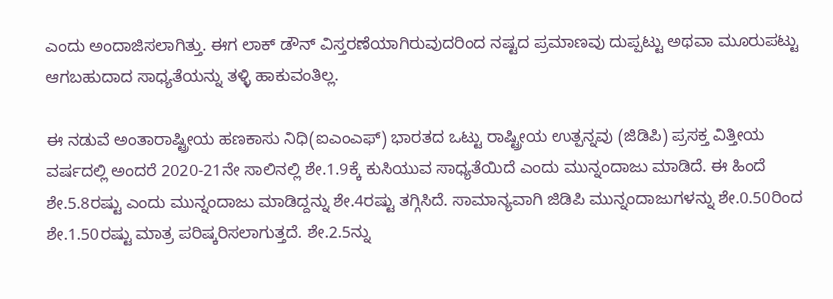ಎಂದು ಅಂದಾಜಿಸಲಾಗಿತ್ತು. ಈಗ ಲಾಕ್ ಡೌನ್ ವಿಸ್ತರಣೆಯಾಗಿರುವುದರಿಂದ ನಷ್ಟದ ಪ್ರಮಾಣವು ದುಪ್ಪಟ್ಟು ಅಥವಾ ಮೂರುಪಟ್ಟು ಆಗಬಹುದಾದ ಸಾಧ್ಯತೆಯನ್ನು ತಳ್ಳಿ ಹಾಕುವಂತಿಲ್ಲ.

ಈ ನಡುವೆ ಅಂತಾರಾಷ್ಟ್ರೀಯ ಹಣಕಾಸು ನಿಧಿ(ಐಎಂಎಫ್) ಭಾರತದ ಒಟ್ಟು ರಾಷ್ಟ್ರೀಯ ಉತ್ಪನ್ನವು (ಜಿಡಿಪಿ) ಪ್ರಸಕ್ತ ವಿತ್ತೀಯ ವರ್ಷದಲ್ಲಿ ಅಂದರೆ 2020-21ನೇ ಸಾಲಿನಲ್ಲಿ ಶೇ.1.9ಕ್ಕೆ ಕುಸಿಯುವ ಸಾಧ್ಯತೆಯಿದೆ ಎಂದು ಮುನ್ನಂದಾಜು ಮಾಡಿದೆ. ಈ ಹಿಂದೆ ಶೇ.5.8ರಷ್ಟು ಎಂದು ಮುನ್ನಂದಾಜು ಮಾಡಿದ್ದನ್ನು ಶೇ.4ರಷ್ಟು ತಗ್ಗಿಸಿದೆ. ಸಾಮಾನ್ಯವಾಗಿ ಜಿಡಿಪಿ ಮುನ್ನಂದಾಜುಗಳನ್ನು ಶೇ.0.50ರಿಂದ ಶೇ.1.50ರಷ್ಟು ಮಾತ್ರ ಪರಿಷ್ಕರಿಸಲಾಗುತ್ತದೆ. ಶೇ.2.5ನ್ನು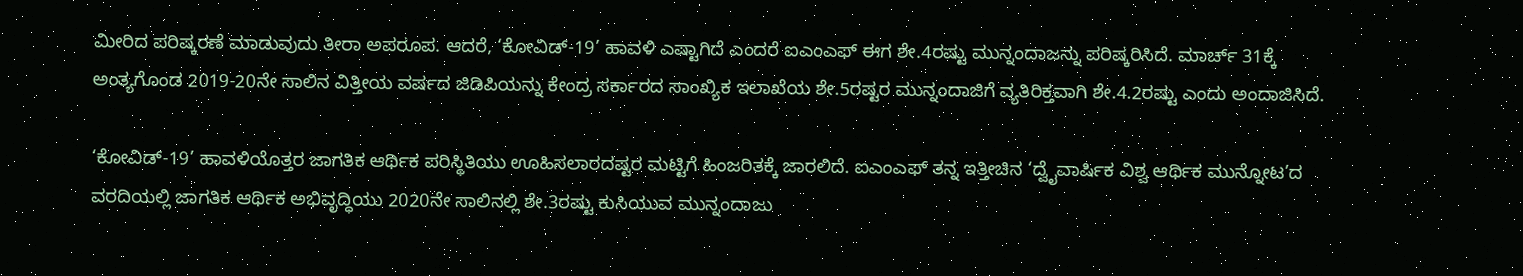ಮೀರಿದ ಪರಿಷ್ಕರಣೆ ಮಾಡುವುದು ತೀರಾ ಅಪರೂಪ. ಆದರೆ, ‘ಕೋವಿಡ್-19’ ಹಾವಳಿ ಎಷ್ಟಾಗಿದೆ ಎಂದರೆ ಐಎಂಎಫ್ ಈಗ ಶೇ.4ರಷ್ಟು ಮುನ್ನಂದಾಜನ್ನು ಪರಿಷ್ಕರಿಸಿದೆ. ಮಾರ್ಚ್ 31ಕ್ಕೆ ಅಂತ್ಯಗೊಂಡ 2019-20ನೇ ಸಾಲಿನ ವಿತ್ತೀಯ ವರ್ಷದ ಜಿಡಿಪಿಯನ್ನು ಕೇಂದ್ರ ಸರ್ಕಾರದ ಸಾಂಖ್ಯಿಕ ಇಲಾಖೆಯ ಶೇ.5ರಷ್ಟರ ಮುನ್ನಂದಾಜಿಗೆ ವ್ಯತಿರಿಕ್ತವಾಗಿ ಶೇ.4.2ರಷ್ಟು ಎಂದು ಅಂದಾಜಿಸಿದೆ.

‘ಕೋವಿಡ್-19’ ಹಾವಳಿಯೊತ್ತರ ಜಾಗತಿಕ ಆರ್ಥಿಕ ಪರಿಸ್ಥಿತಿಯು ಊಹಿಸಲಾರದಷ್ಟರ ಮಟ್ಟಿಗೆ ಹಿಂಜರಿತಕ್ಕೆ ಜಾರಲಿದೆ. ಐಎಂಎಫ್ ತನ್ನ ಇತ್ತೀಚಿನ ‘ದ್ವೈವಾರ್ಷಿಕ ವಿಶ್ವ ಆರ್ಥಿಕ ಮುನ್ನೋಟ’ದ ವರದಿಯಲ್ಲಿ ಜಾಗತಿಕ ಆರ್ಥಿಕ ಅಭಿವೃದ್ಧಿಯು 2020ನೇ ಸಾಲಿನಲ್ಲಿ ಶೇ.3ರಷ್ಟು ಕುಸಿಯುವ ಮುನ್ನಂದಾಜು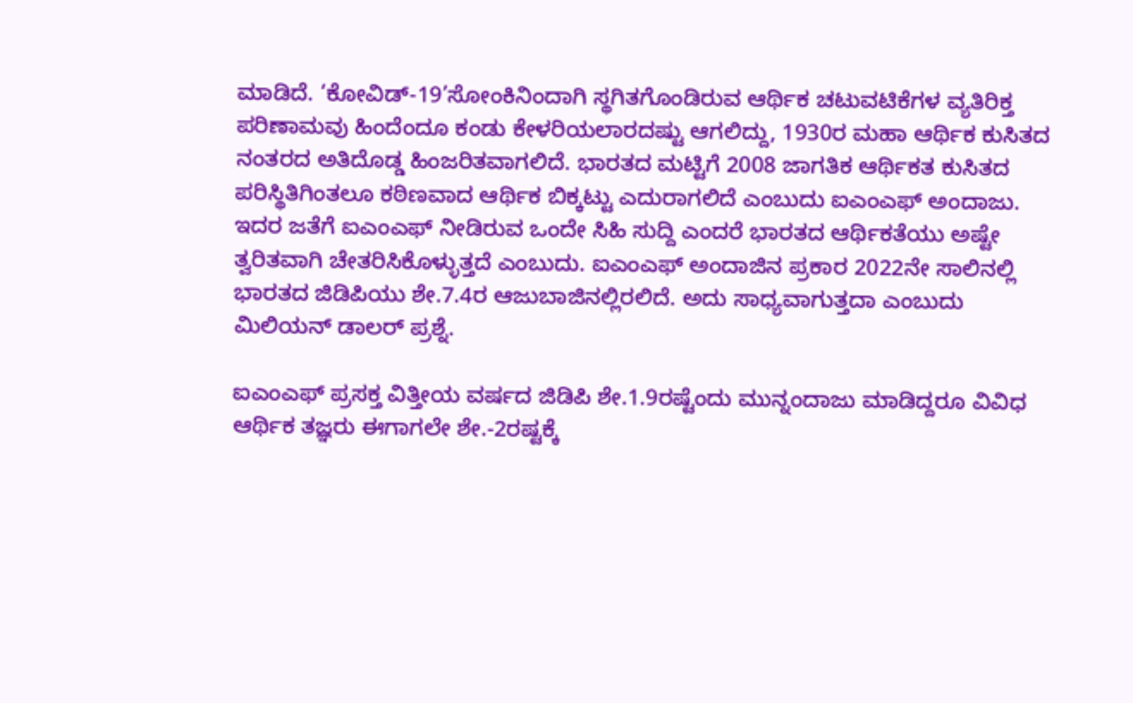ಮಾಡಿದೆ. ‘ಕೋವಿಡ್-19’ಸೋಂಕಿನಿಂದಾಗಿ ಸ್ಥಗಿತಗೊಂಡಿರುವ ಆರ್ಥಿಕ ಚಟುವಟಿಕೆಗಳ ವ್ಯತಿರಿಕ್ತ ಪರಿಣಾಮವು ಹಿಂದೆಂದೂ ಕಂಡು ಕೇಳರಿಯಲಾರದಷ್ಟು ಆಗಲಿದ್ದು, 1930ರ ಮಹಾ ಆರ್ಥಿಕ ಕುಸಿತದ ನಂತರದ ಅತಿದೊಡ್ಡ ಹಿಂಜರಿತವಾಗಲಿದೆ. ಭಾರತದ ಮಟ್ಟಿಗೆ 2008 ಜಾಗತಿಕ ಆರ್ಥಿಕತ ಕುಸಿತದ ಪರಿಸ್ಥಿತಿಗಿಂತಲೂ ಕಠಿಣವಾದ ಆರ್ಥಿಕ ಬಿಕ್ಕಟ್ಟು ಎದುರಾಗಲಿದೆ ಎಂಬುದು ಐಎಂಎಫ್ ಅಂದಾಜು. ಇದರ ಜತೆಗೆ ಐಎಂಎಫ್ ನೀಡಿರುವ ಒಂದೇ ಸಿಹಿ ಸುದ್ದಿ ಎಂದರೆ ಭಾರತದ ಆರ್ಥಿಕತೆಯು ಅಷ್ಟೇ ತ್ವರಿತವಾಗಿ ಚೇತರಿಸಿಕೊಳ್ಳುತ್ತದೆ ಎಂಬುದು. ಐಎಂಎಫ್ ಅಂದಾಜಿನ ಪ್ರಕಾರ 2022ನೇ ಸಾಲಿನಲ್ಲಿ ಭಾರತದ ಜಿಡಿಪಿಯು ಶೇ.7.4ರ ಆಜುಬಾಜಿನಲ್ಲಿರಲಿದೆ. ಅದು ಸಾಧ್ಯವಾಗುತ್ತದಾ ಎಂಬುದು ಮಿಲಿಯನ್ ಡಾಲರ್ ಪ್ರಶ್ನೆ.

ಐಎಂಎಫ್ ಪ್ರಸಕ್ತ ವಿತ್ತೀಯ ವರ್ಷದ ಜಿಡಿಪಿ ಶೇ.1.9ರಷ್ಟೆಂದು ಮುನ್ನಂದಾಜು ಮಾಡಿದ್ದರೂ ವಿವಿಧ ಆರ್ಥಿಕ ತಜ್ಞರು ಈಗಾಗಲೇ ಶೇ.-2ರಷ್ಟಕ್ಕೆ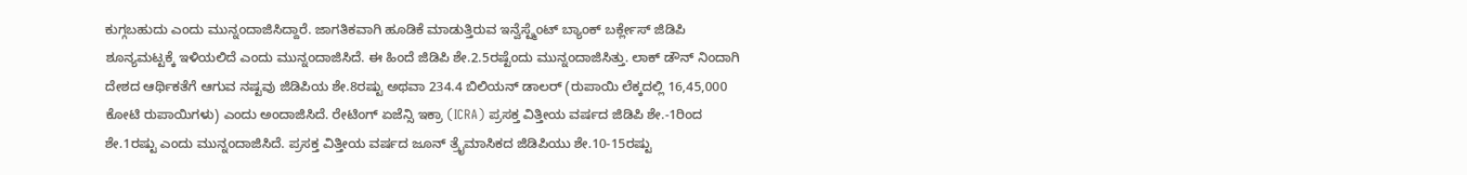ಕುಗ್ಗಬಹುದು ಎಂದು ಮುನ್ನಂದಾಜಿಸಿದ್ದಾರೆ. ಜಾಗತಿಕವಾಗಿ ಹೂಡಿಕೆ ಮಾಡುತ್ತಿರುವ ಇನ್ವೆಸ್ಟ್ಮೆಂಟ್ ಬ್ಯಾಂಕ್ ಬರ್ಕ್ಲೇಸ್ ಜಿಡಿಪಿ ಶೂನ್ಯಮಟ್ಟಕ್ಕೆ ಇಳಿಯಲಿದೆ ಎಂದು ಮುನ್ನಂದಾಜಿಸಿದೆ. ಈ ಹಿಂದೆ ಜಿಡಿಪಿ ಶೇ.2.5ರಷ್ಟೆಂದು ಮುನ್ನಂದಾಜಿಸಿತ್ತು. ಲಾಕ್ ಡೌನ್ ನಿಂದಾಗಿ ದೇಶದ ಆರ್ಥಿಕತೆಗೆ ಆಗುವ ನಷ್ಟವು ಜಿಡಿಪಿಯ ಶೇ.8ರಷ್ಟು ಅಥವಾ 234.4 ಬಿಲಿಯನ್ ಡಾಲರ್ (ರುಪಾಯಿ ಲೆಕ್ಕದಲ್ಲಿ 16,45,000 ಕೋಟಿ ರುಪಾಯಿಗಳು) ಎಂದು ಅಂದಾಜಿಸಿದೆ. ರೇಟಿಂಗ್ ಏಜೆನ್ಸಿ ಇಕ್ರಾ (ICRA) ಪ್ರಸಕ್ತ ವಿತ್ತೀಯ ವರ್ಷದ ಜಿಡಿಪಿ ಶೇ.-1ರಿಂದ ಶೇ.1ರಷ್ಟು ಎಂದು ಮುನ್ನಂದಾಜಿಸಿದೆ. ಪ್ರಸಕ್ತ ವಿತ್ತೀಯ ವರ್ಷದ ಜೂನ್ ತ್ರೈಮಾಸಿಕದ ಜಿಡಿಪಿಯು ಶೇ.10-15ರಷ್ಟು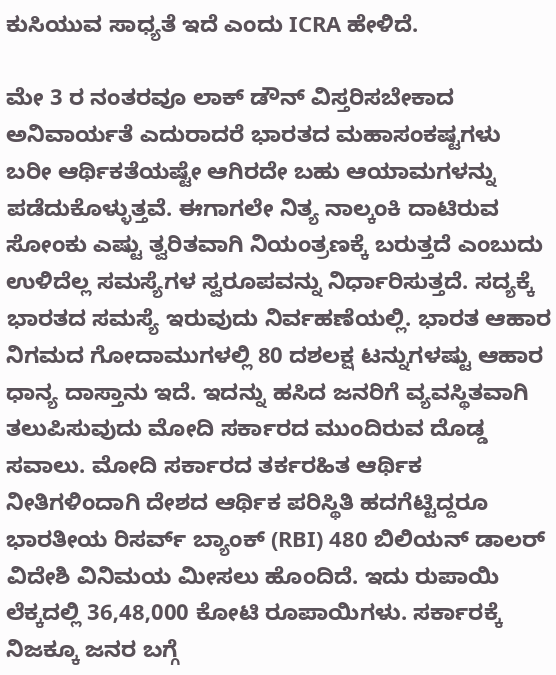ಕುಸಿಯುವ ಸಾಧ್ಯತೆ ಇದೆ ಎಂದು ICRA ಹೇಳಿದೆ.

ಮೇ 3 ರ ನಂತರವೂ ಲಾಕ್ ಡೌನ್ ವಿಸ್ತರಿಸಬೇಕಾದ ಅನಿವಾರ್ಯತೆ ಎದುರಾದರೆ ಭಾರತದ ಮಹಾಸಂಕಷ್ಟಗಳು ಬರೀ ಆರ್ಥಿಕತೆಯಷ್ಟೇ ಆಗಿರದೇ ಬಹು ಆಯಾಮಗಳನ್ನು ಪಡೆದುಕೊಳ್ಳುತ್ತವೆ. ಈಗಾಗಲೇ ನಿತ್ಯ ನಾಲ್ಕಂಕಿ ದಾಟಿರುವ ಸೋಂಕು ಎಷ್ಟು ತ್ವರಿತವಾಗಿ ನಿಯಂತ್ರಣಕ್ಕೆ ಬರುತ್ತದೆ ಎಂಬುದು ಉಳಿದೆಲ್ಲ ಸಮಸ್ಯೆಗಳ ಸ್ವರೂಪವನ್ನು ನಿರ್ಧಾರಿಸುತ್ತದೆ. ಸದ್ಯಕ್ಕೆ ಭಾರತದ ಸಮಸ್ಯೆ ಇರುವುದು ನಿರ್ವಹಣೆಯಲ್ಲಿ. ಭಾರತ ಆಹಾರ ನಿಗಮದ ಗೋದಾಮುಗಳಲ್ಲಿ 80 ದಶಲಕ್ಷ ಟನ್ನುಗಳಷ್ಟು ಆಹಾರ ಧಾನ್ಯ ದಾಸ್ತಾನು ಇದೆ. ಇದನ್ನು ಹಸಿದ ಜನರಿಗೆ ವ್ಯವಸ್ಥಿತವಾಗಿ ತಲುಪಿಸುವುದು ಮೋದಿ ಸರ್ಕಾರದ ಮುಂದಿರುವ ದೊಡ್ಡ ಸವಾಲು. ಮೋದಿ ಸರ್ಕಾರದ ತರ್ಕರಹಿತ ಆರ್ಥಿಕ ನೀತಿಗಳಿಂದಾಗಿ ದೇಶದ ಆರ್ಥಿಕ ಪರಿಸ್ಥಿತಿ ಹದಗೆಟ್ಟಿದ್ದರೂ ಭಾರತೀಯ ರಿಸರ್ವ್ ಬ್ಯಾಂಕ್ (RBI) 480 ಬಿಲಿಯನ್ ಡಾಲರ್ ವಿದೇಶಿ ವಿನಿಮಯ ಮೀಸಲು ಹೊಂದಿದೆ. ಇದು ರುಪಾಯಿ ಲೆಕ್ಕದಲ್ಲಿ 36,48,000 ಕೋಟಿ ರೂಪಾಯಿಗಳು. ಸರ್ಕಾರಕ್ಕೆ ನಿಜಕ್ಕೂ ಜನರ ಬಗ್ಗೆ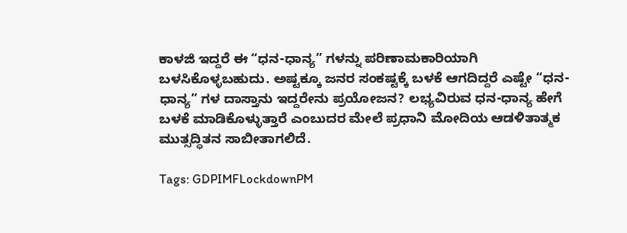ಕಾಳಜಿ ಇದ್ದರೆ ಈ “ಧನ-ಧಾನ್ಯ” ಗಳನ್ನು ಪರಿಣಾಮಕಾರಿಯಾಗಿ ಬಳಸಿಕೊಳ್ಳಬಹುದು. ಅಷ್ಟಕ್ಕೂ ಜನರ ಸಂಕಷ್ಟಕ್ಕೆ ಬಳಕೆ ಆಗದಿದ್ದರೆ ಎಷ್ಟೇ “ಧನ-ಧಾನ್ಯ” ಗಳ ದಾಸ್ತಾನು ಇದ್ದರೇನು ಪ್ರಯೋಜನ? ಲಭ್ಯವಿರುವ ಧನ-ಧಾನ್ಯ ಹೇಗೆ ಬಳಕೆ ಮಾಡಿಕೊಳ್ಳುತ್ತಾರೆ ಎಂಬುದರ ಮೇಲೆ ಪ್ರಧಾನಿ ಮೋದಿಯ ಆಡಳಿತಾತ್ಮಕ ಮುತ್ಸದ್ಧಿತನ ಸಾಬೀತಾಗಲಿದೆ.

Tags: GDPIMFLockdownPM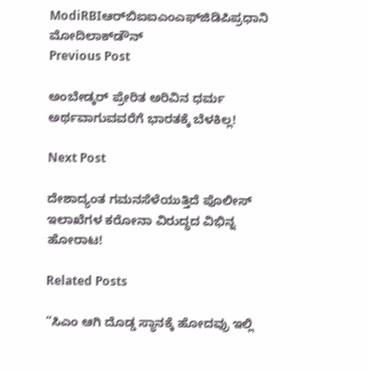ModiRBIಆರ್‌ಬಿಐಐಎಂಎಫ್‌ಜಿಡಿಪಿಪ್ರಧಾನಿ ಮೋದಿಲಾಕ್‌ಡೌನ್‌
Previous Post

ಅಂಬೇಡ್ಕರ್‌ ಪ್ರೇರಿತ ಅರಿವಿನ ಧರ್ಮ ಅರ್ಥವಾಗುವವರೆಗೆ ಭಾರತಕ್ಕೆ ಬೆಳಕಿಲ್ಲ!

Next Post

ದೇಶಾದ್ಯಂತ ಗಮನಸೆಳೆಯುತ್ತಿದೆ ಪೊಲೀಸ್‌ ಇಲಾಖೆಗಳ ಕರೋನಾ ವಿರುದ್ಧದ ವಿಭಿನ್ನ ಹೋರಾಟ!

Related Posts

“ಸಿಎಂ ಆಗಿ ದೊಡ್ಡ ಸ್ಥಾನಕ್ಕೆ ಹೋದವ್ರು ಇಲ್ಲಿ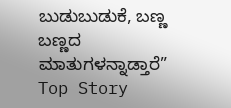ಬುಡುಬುಡುಕೆ, ಬಣ್ಣ ಬಣ್ಣದ ಮಾತುಗಳನ್ನಾಡ್ತಾರೆ”
Top Story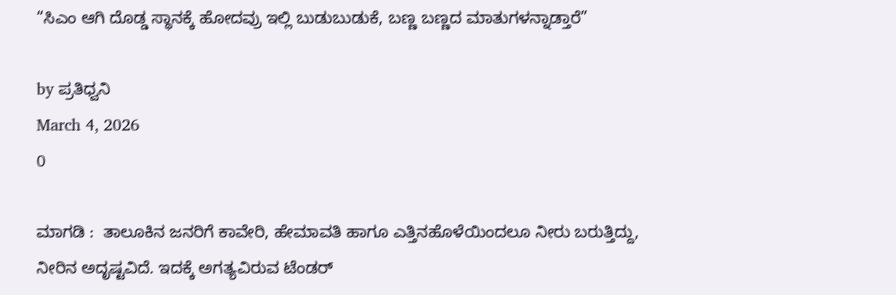“ಸಿಎಂ ಆಗಿ ದೊಡ್ಡ ಸ್ಥಾನಕ್ಕೆ ಹೋದವ್ರು ಇಲ್ಲಿ ಬುಡುಬುಡುಕೆ, ಬಣ್ಣ ಬಣ್ಣದ ಮಾತುಗಳನ್ನಾಡ್ತಾರೆ”

by ಪ್ರತಿಧ್ವನಿ
March 4, 2026
0

ಮಾಗಡಿ :  ತಾಲೂಕಿನ ಜನರಿಗೆ ಕಾವೇರಿ, ಹೇಮಾವತಿ ಹಾಗೂ ಎತ್ತಿನಹೊಳೆಯಿಂದಲೂ ನೀರು ಬರುತ್ತಿದ್ದು, ನೀರಿನ ಅದೃಷ್ಟವಿದೆ. ಇದಕ್ಕೆ ಅಗತ್ಯವಿರುವ ಟೆಂಡರ್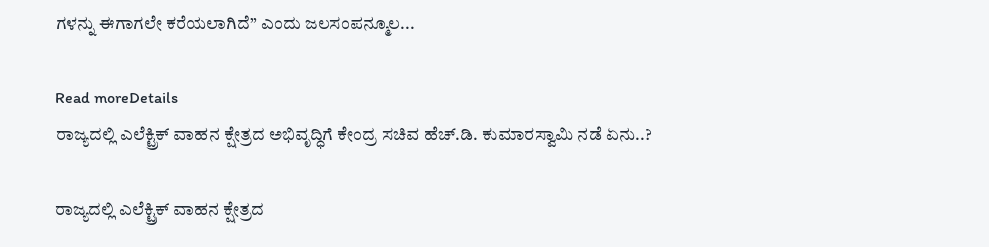ಗಳನ್ನು ಈಗಾಗಲೇ ಕರೆಯಲಾಗಿದೆ” ಎಂದು ಜಲಸಂಪನ್ಮೂಲ...

Read moreDetails
ರಾಜ್ಯದಲ್ಲಿ ಎಲೆಕ್ಟ್ರಿಕ್ ವಾಹನ ಕ್ಷೇತ್ರದ ಅಭಿವೃದ್ಧಿಗೆ ಕೇಂದ್ರ ಸಚಿವ ಹೆಚ್.ಡಿ. ಕುಮಾರಸ್ವಾಮಿ ನಡೆ ಏನು..?

ರಾಜ್ಯದಲ್ಲಿ ಎಲೆಕ್ಟ್ರಿಕ್ ವಾಹನ ಕ್ಷೇತ್ರದ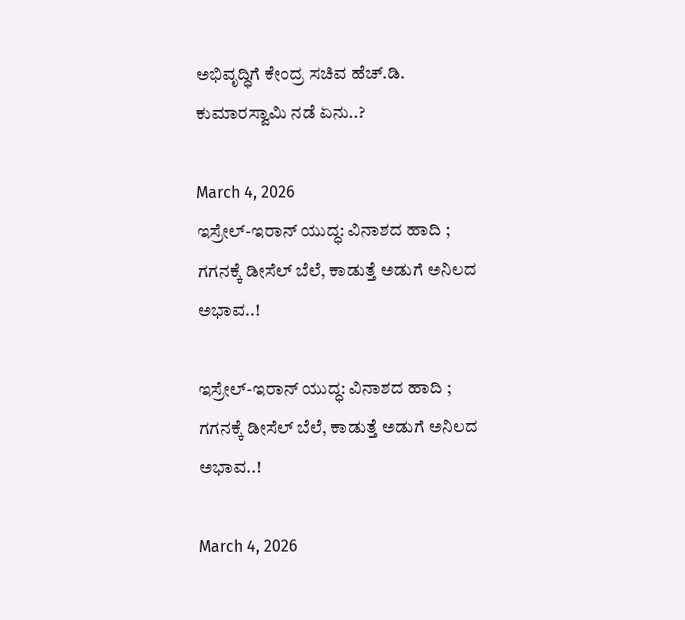ಅಭಿವೃದ್ಧಿಗೆ ಕೇಂದ್ರ ಸಚಿವ ಹೆಚ್.ಡಿ. ಕುಮಾರಸ್ವಾಮಿ ನಡೆ ಏನು..?

March 4, 2026
ಇಸ್ರೇಲ್-ಇರಾನ್ ಯುದ್ಧ: ವಿನಾಶದ ಹಾದಿ ; ಗಗನಕ್ಕೆ ಡೀಸೆಲ್ ಬೆಲೆ, ಕಾಡುತ್ತೆ ಅಡುಗೆ ಅನಿಲದ ಅಭಾವ..!

ಇಸ್ರೇಲ್-ಇರಾನ್ ಯುದ್ಧ: ವಿನಾಶದ ಹಾದಿ ; ಗಗನಕ್ಕೆ ಡೀಸೆಲ್ ಬೆಲೆ, ಕಾಡುತ್ತೆ ಅಡುಗೆ ಅನಿಲದ ಅಭಾವ..!

March 4, 2026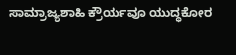ಸಾಮ್ರಾಜ್ಯಶಾಹಿ ಕ್ರೌರ್ಯವೂ ಯುದ್ಧಕೋರ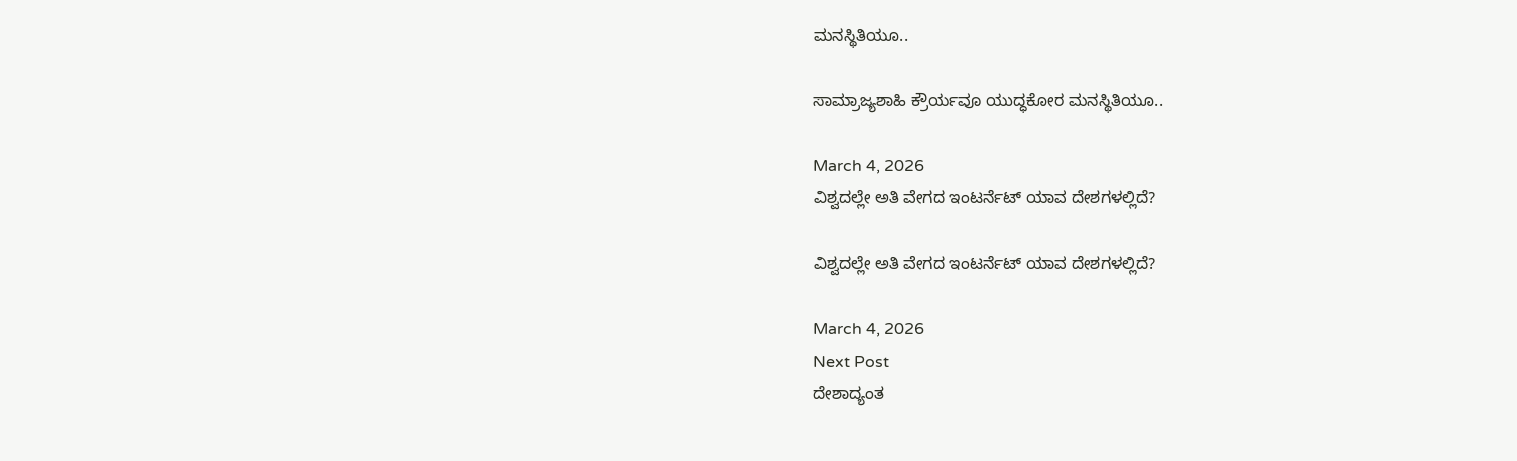ಮನಸ್ಥಿತಿಯೂ..

ಸಾಮ್ರಾಜ್ಯಶಾಹಿ ಕ್ರೌರ್ಯವೂ ಯುದ್ಧಕೋರ ಮನಸ್ಥಿತಿಯೂ..

March 4, 2026
ವಿಶ್ವದಲ್ಲೇ ಅತಿ ವೇಗದ ಇಂಟರ್ನೆಟ್ ಯಾವ ದೇಶಗಳಲ್ಲಿದೆ?

ವಿಶ್ವದಲ್ಲೇ ಅತಿ ವೇಗದ ಇಂಟರ್ನೆಟ್ ಯಾವ ದೇಶಗಳಲ್ಲಿದೆ?

March 4, 2026
Next Post
ದೇಶಾದ್ಯಂತ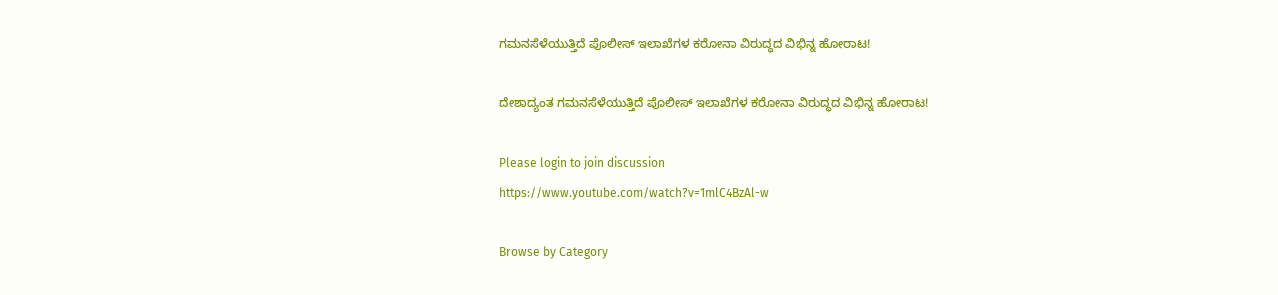ಗಮನಸೆಳೆಯುತ್ತಿದೆ ಪೊಲೀಸ್‌ ಇಲಾಖೆಗಳ ಕರೋನಾ ವಿರುದ್ಧದ ವಿಭಿನ್ನ ಹೋರಾಟ!

ದೇಶಾದ್ಯಂತ ಗಮನಸೆಳೆಯುತ್ತಿದೆ ಪೊಲೀಸ್‌ ಇಲಾಖೆಗಳ ಕರೋನಾ ವಿರುದ್ಧದ ವಿಭಿನ್ನ ಹೋರಾಟ!

Please login to join discussion
https://www.youtube.com/watch?v=1mlC4BzAl-w

Browse by Category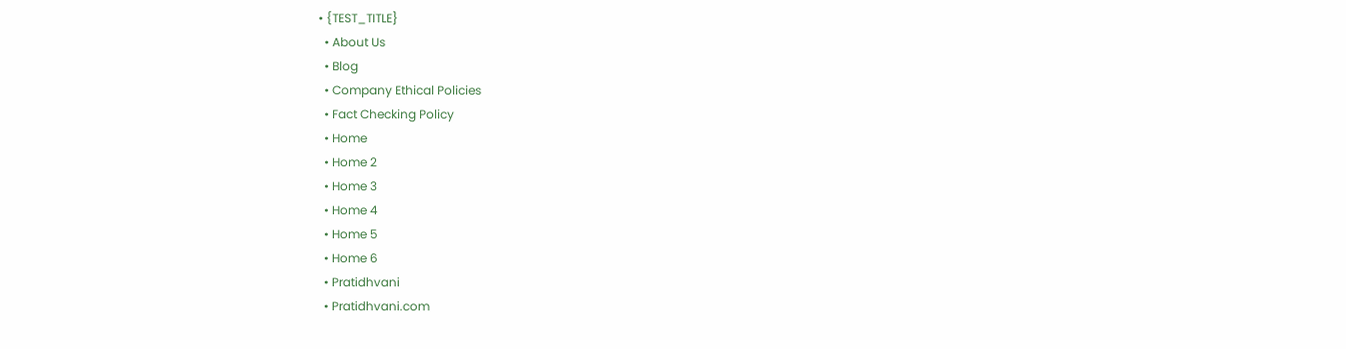• {TEST_TITLE}
  • About Us
  • Blog
  • Company Ethical Policies
  • Fact Checking Policy
  • Home
  • Home 2
  • Home 3
  • Home 4
  • Home 5
  • Home 6
  • Pratidhvani
  • Pratidhvani.com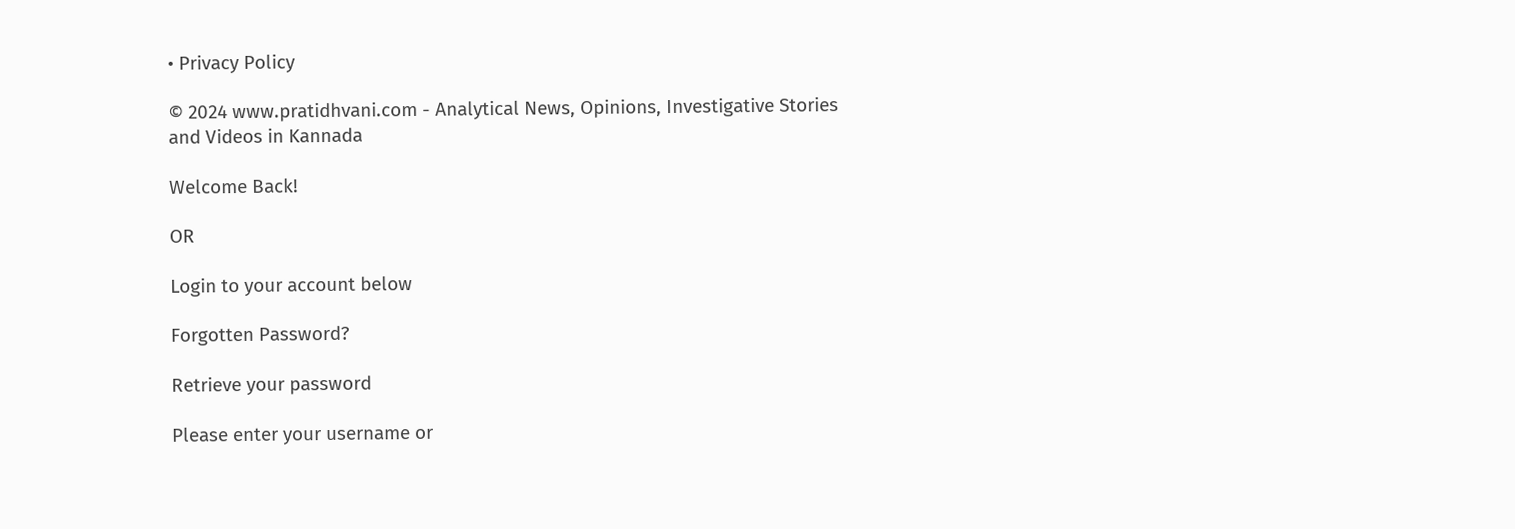• Privacy Policy

© 2024 www.pratidhvani.com - Analytical News, Opinions, Investigative Stories and Videos in Kannada

Welcome Back!

OR

Login to your account below

Forgotten Password?

Retrieve your password

Please enter your username or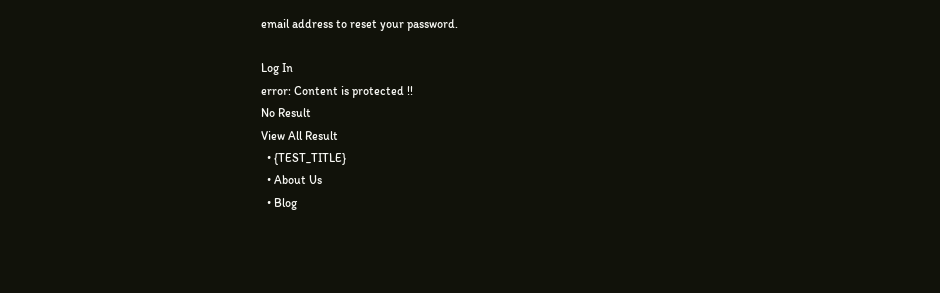email address to reset your password.

Log In
error: Content is protected !!
No Result
View All Result
  • {TEST_TITLE}
  • About Us
  • Blog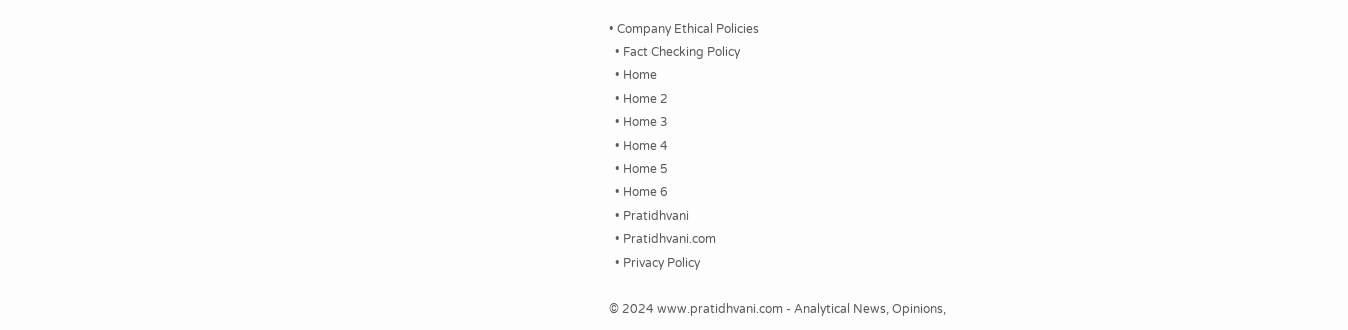• Company Ethical Policies
  • Fact Checking Policy
  • Home
  • Home 2
  • Home 3
  • Home 4
  • Home 5
  • Home 6
  • Pratidhvani
  • Pratidhvani.com
  • Privacy Policy

© 2024 www.pratidhvani.com - Analytical News, Opinions,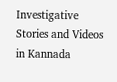Investigative Stories and Videos in Kannada